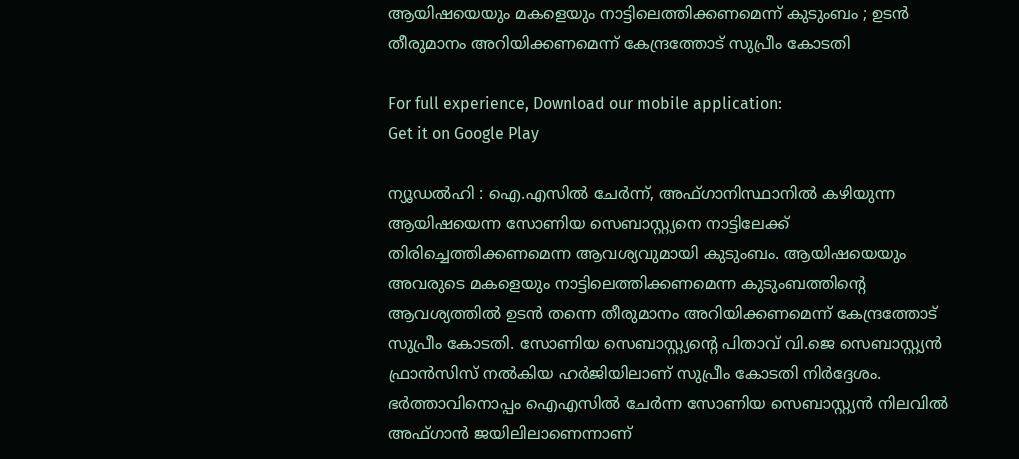ആയിഷയെയും മകളെയും നാട്ടിലെത്തിക്കണമെന്ന് കുടുംബം ; ഉടന്‍ തീരുമാനം അറിയിക്കണമെന്ന് കേന്ദ്രത്തോട് സുപ്രീം കോടതി

For full experience, Download our mobile application:
Get it on Google Play

ന്യൂഡല്‍ഹി : ഐ.എസില്‍ ചേര്‍ന്ന്, അഫ്‌ഗാനിസ്ഥാനില്‍ കഴിയുന്ന ആയിഷയെന്ന സോണിയ സെബാസ്റ്റ്യനെ നാട്ടിലേക്ക് തിരിച്ചെത്തിക്കണമെന്ന ആവശ്യവുമായി കുടുംബം. ആയിഷയെയും അവരുടെ മകളെയും നാട്ടിലെത്തിക്കണമെന്ന കുടുംബത്തിന്റെ ആവശ്യത്തില്‍ ഉടന്‍ തന്നെ തീരുമാനം അറിയിക്കണമെന്ന് കേന്ദ്രത്തോട് സുപ്രീം കോടതി. സോണിയ സെബാസ്റ്റ്യന്റെ പിതാവ് വി.ജെ സെബാസ്റ്റ്യന്‍ ഫ്രാന്‍സിസ് നല്‍കിയ ഹ‍ര്‍ജിയിലാണ് സുപ്രീം കോടതി നിര്‍ദ്ദേശം. ഭര്‍ത്താവിനൊപ്പം ഐഎസില്‍ ചേര്‍‍ന്ന സോണിയ സെബാസ്റ്റ്യന്‍ നിലവില്‍ അഫ്ഗാന്‍ ജയിലിലാണെന്നാണ്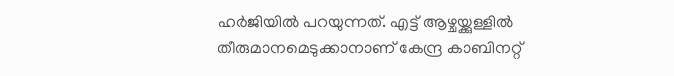ഹര്‍ജിയില്‍ പറയുന്നത്. എട്ട് ആഴ്ചയ്ക്കുള്ളില്‍ തീരുമാനമെടുക്കാനാണ് കേന്ദ്ര കാബിനറ്റ്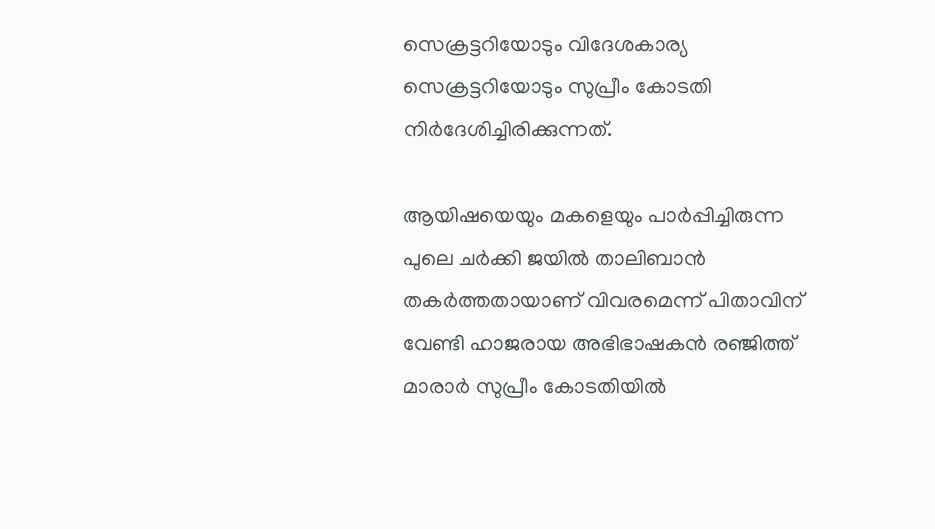സെക്രട്ടറിയോടും വിദേശകാര്യ സെക്രട്ടറിയോടും സുപ്രീം കോടതി നിര്‍ദേശിച്ചിരിക്കുന്നത്.

ആയിഷയെയും മകളെയും പാര്‍പ്പിച്ചിരുന്ന പുലെ ചര്‍ക്കി ജയില്‍ താലിബാന്‍ തകര്‍ത്തതായാണ് വിവരമെന്ന് പിതാവിന് വേണ്ടി ഹാജരായ അഭിഭാഷകന്‍ രഞ്ജിത്ത് മാരാര്‍ സുപ്രീം കോടതിയില്‍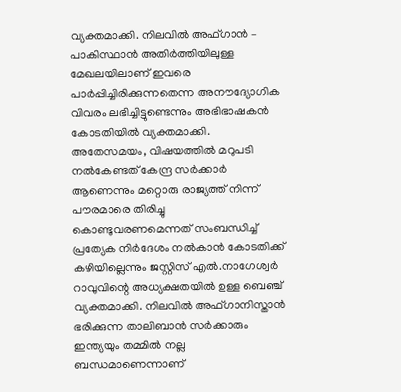വ്യക്തമാക്കി. നിലവില്‍ അഫ്ഗാന്‍ – പാകിസ്ഥാന്‍ അതിര്‍ത്തിയിലുള്ള മേഖലയിലാണ് ഇവരെ പാര്‍പ്പിച്ചിരിക്കുന്നതെന്ന അനൗദ്യോഗിക വിവരം ലഭിച്ചിട്ടുണ്ടെന്നും അഭിഭാഷകന്‍ കോടതിയില്‍ വ്യക്തമാക്കി. അതേസമയം, വിഷയത്തില്‍ മറുപടി നല്‍കേണ്ടത് കേന്ദ്ര സര്‍ക്കാര്‍ ആണെന്നും മറ്റൊരു രാജ്യത്ത് നിന്ന് പൗരമാരെ തിരിച്ചു കൊണ്ടുവരണമെന്നത് സംബന്ധിച്ച്‌ പ്രത്യേക നിര്‍ദേശം നല്‍കാന്‍ കോടതിക്ക് കഴിയില്ലെന്നും ജസ്റ്റിസ് എല്‍.നാഗേശ്വര്‍ റാവുവിന്റെ അധ്യക്ഷതയില്‍ ഉള്ള ബെഞ്ച് വ്യക്തമാക്കി. നിലവില്‍ അഫ്ഗാനിസ്താന്‍ ഭരിക്കുന്ന താലിബാന്‍ സര്‍ക്കാരും ഇന്ത്യയും തമ്മില്‍ നല്ല ബന്ധമാണെന്നാണ്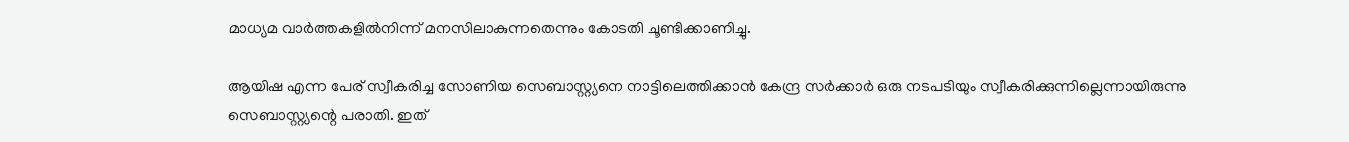മാധ്യമ വാര്‍ത്തകളില്‍നിന്ന് മനസിലാകുന്നതെന്നും കോടതി ചൂണ്ടിക്കാണിച്ചു.

ആയിഷ എന്ന പേര് സ്വീകരിച്ച സോണിയ സെബാസ്റ്റ്യനെ നാട്ടിലെത്തിക്കാന്‍ കേന്ദ്ര സര്‍ക്കാര്‍ ഒരു നടപടിയും സ്വീകരിക്കുന്നില്ലെന്നായിരുന്നു സെബാസ്റ്റ്യന്റെ പരാതി. ഇത്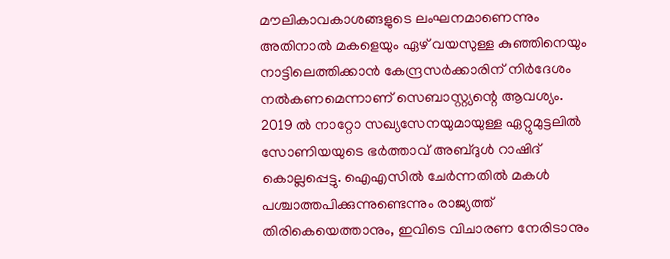മൗലികാവകാശങ്ങളുടെ ലംഘനമാണെന്നും അതിനാല്‍ മകളെയും ഏഴ് വയസുള്ള കുഞ്ഞിനെയും നാട്ടിലെത്തിക്കാന്‍ കേന്ദ്രസര്‍ക്കാരിന് നിര്‍ദേശം നല്‍കണമെന്നാണ് സെബാസ്റ്റ്യന്റെ ആവശ്യം. 2019 ല്‍ നാറ്റോ സഖ്യസേനയുമായുള്ള ഏറ്റുമുട്ടലില്‍ സോണിയയുടെ ഭര്‍ത്താവ് അബ്ദുള്‍ റാഷിദ് കൊല്ലപ്പെട്ടു. ഐഎസില്‍ ചേര്‍ന്നതില്‍ മകള്‍ പശ്ചാത്തപിക്കുന്നുണ്ടെന്നും രാജ്യത്ത് തിരികെയെത്താനും, ഇവിടെ വിചാരണ നേരിടാനും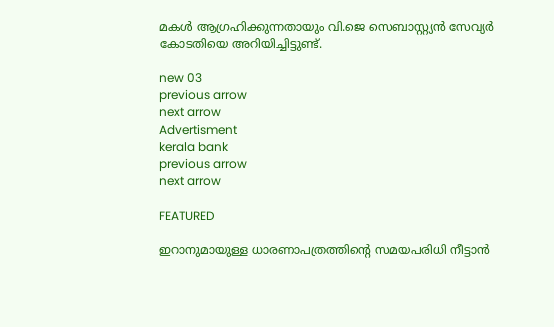മകള്‍ ആഗ്രഹിക്കുന്നതായും വി.ജെ സെബാസ്റ്റ്യന്‍ സേവ്യര്‍ കോടതിയെ അറിയിച്ചിട്ടുണ്ട്.

new 03
previous arrow
next arrow
Advertisment
kerala bank
previous arrow
next arrow

FEATURED

ഇറാനുമായുള്ള ധാരണാപത്രത്തിൻ്റെ സമയപരിധി നീട്ടാൻ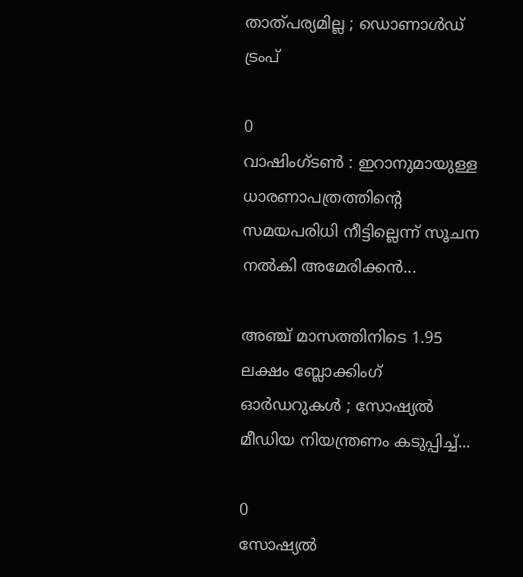താത്പര്യമില്ല ; ഡൊണാൾഡ് ട്രംപ്

0
വാഷിംഗ്‌ടൺ : ഇറാനുമായുള്ള ധാരണാപത്രത്തിന്റെ സമയപരിധി നീട്ടില്ലെന്ന് സൂചന നൽകി അമേരിക്കൻ...

അഞ്ച് മാസത്തിനിടെ 1.95 ലക്ഷം ബ്ലോക്കിംഗ് ഓർഡറുകൾ ; സോഷ്യൽ മീഡിയ നിയന്ത്രണം കടുപ്പിച്ച്...

0
സോഷ്യൽ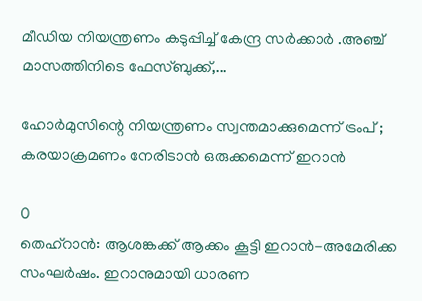മീഡിയ നിയന്ത്രണം കടുപ്പിച്ച് കേന്ദ്ര സർക്കാർ .അഞ്ച് മാസത്തിനിടെ ഫേസ്ബുക്ക്,...

ഹോര്‍മുസിന്റെ നിയന്ത്രണം സ്വന്തമാക്കുമെന്ന് ട്രംപ് ; കരയാക്രമണം നേരിടാന്‍ ഒരുക്കമെന്ന് ഇറാന്‍

0
തെഹ്‌റാന്‍: ആശങ്കക്ക് ആക്കം കൂട്ടി ഇറാന്‍-അമേരിക്ക സംഘര്‍ഷം. ഇറാനുമായി ധാരണ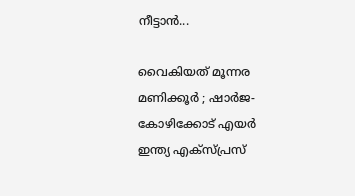നീട്ടാന്‍...

വൈകിയത് മൂന്നര മണിക്കൂര്‍ ; ഷാര്‍ജ-കോഴിക്കോട് എയര്‍ ഇന്ത്യ എക്‌സ്പ്രസ്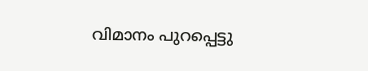വിമാനം പുറപ്പെട്ടു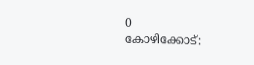0
കോഴിക്കോട്: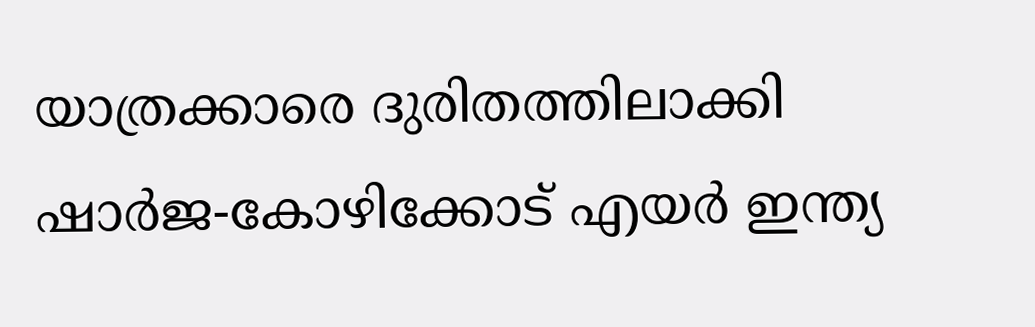യാത്രക്കാരെ ദുരിതത്തിലാക്കി ഷാര്‍ജ-കോഴിക്കോട് എയര്‍ ഇന്ത്യ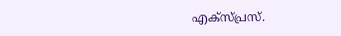എക്‌സ്പ്രസ്.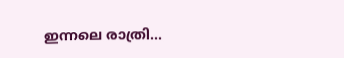ഇന്നലെ രാത്രി...